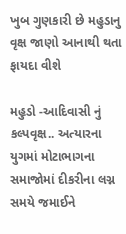ખુબ ગુણકારી છે મહુડાનુ વૃક્ષ જાણો આનાથી થતા ફાયદા વીશે

મહુડો -આદિવાસી નું કલ્પવૃક્ષ.. અત્યારના યુગમાં મોટાભાગના સમાજોમાં દીકરીના લગ્ન સમયે જમાઈને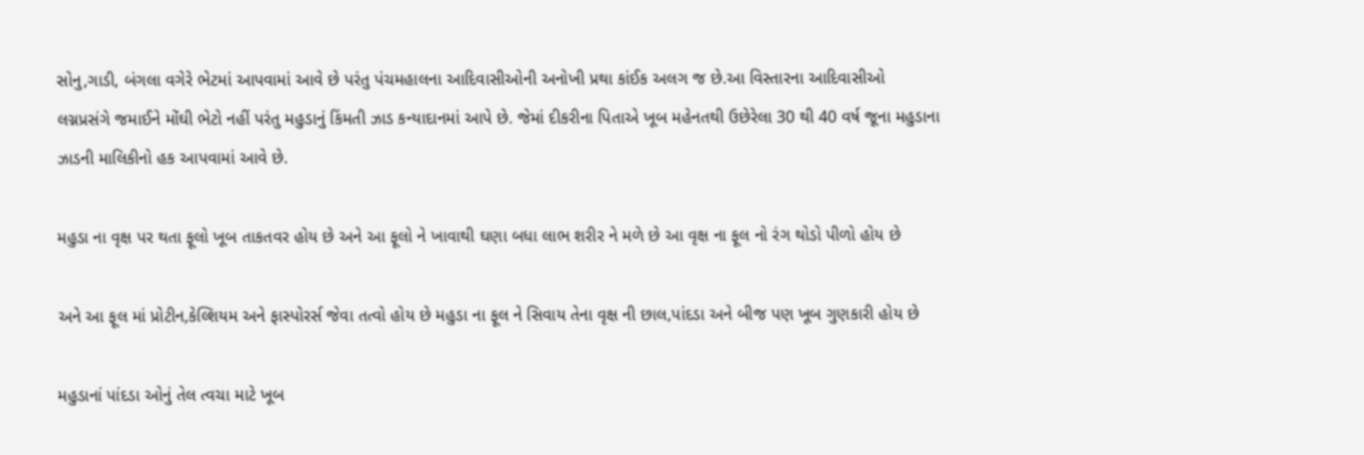સોનુ,ગાડી, બંગલા વગેરે ભેટમાં આપવામાં આવે છે પરંતુ પંચમહાલના આદિવાસીઓની અનોખી પ્રથા કાંઈક અલગ જ છે.આ વિસ્તારના આદિવાસીઓ લગ્નપ્રસંગે જમાઈને મોંઘી ભેટો નહીં પરંતુ મહુડાનું કિંમતી ઝાડ કન્યાદાનમાં આપે છે. જેમાં દીકરીના પિતાએ ખૂબ મહેનતથી ઉછેરેલા 30 થી 40 વર્ષ જૂના મહુડાના ઝાડની માલિકીનો હક આપવામાં આવે છે.

મહુડા ના વૃક્ષ પર થતા ફૂલો ખૂબ તાકતવર હોય છે અને આ ફૂલો ને ખાવાથી ઘણા બધા લાભ શરીર ને મળે છે આ વૃક્ષ ના ફૂલ નો રંગ થોડો પીળો હોય છે

અને આ ફૂલ માં પ્રોટીન,કેલ્શિયમ અને ફાસ્પોરર્સ જેવા તત્વો હોય છે મહુડા ના ફૂલ ને સિવાય તેના વૃક્ષ ની છાલ,પાંદડા અને બીજ પણ ખૂબ ગુણકારી હોય છે

મહુડાનાં પાંદડા ઓનું તેલ ત્વચા માટે ખૂબ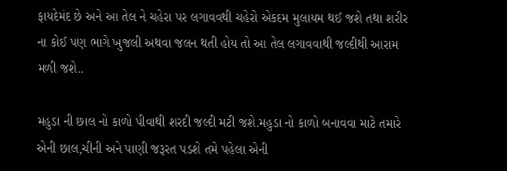ફાયદેમંદ છે અને આ તેલ ને ચહેરા પર લગાવવથી ચહેરો એકદમ મુલાયમ થઈ જશે તથા શરીર ના કોઈ પણ ભાગે ખુજલી અથવા જલન થતી હોય તો આ તેલ લગાવવાથી જલ્દીથી આરામ મળી જશે..

મહુડા ની છાલ નો કાળો પીવાથી શરદી જલ્દી મટી જશે.મહુડા નો કાળો બનાવવા માટે તમારે એની છાલ,ચીની અને પાણી જરૂરત પડશે તમે પહેલા એની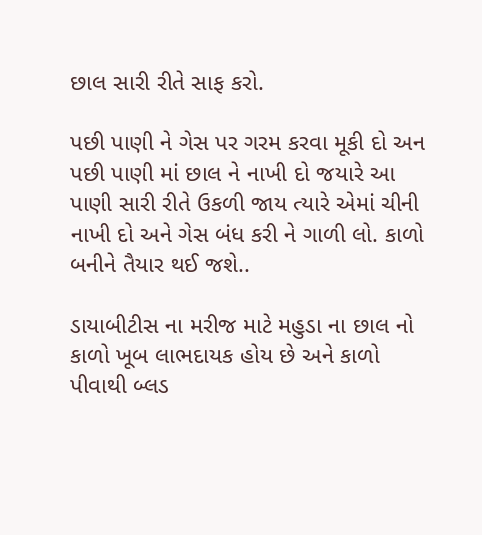છાલ સારી રીતે સાફ કરો.

પછી પાણી ને ગેસ પર ગરમ કરવા મૂકી દો અન પછી પાણી માં છાલ ને નાખી દો જયારે આ પાણી સારી રીતે ઉકળી જાય ત્યારે એમાં ચીની નાખી દો અને ગેસ બંધ કરી ને ગાળી લો. કાળો બનીને તૈયાર થઈ જશે..

ડાયાબીટીસ ના મરીજ માટે મહુડા ના છાલ નો કાળો ખૂબ લાભદાયક હોય છે અને કાળો પીવાથી બ્લડ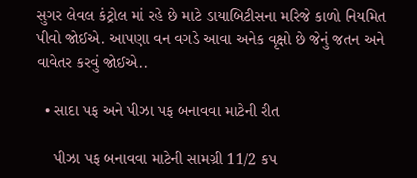સુગર લેવલ કંટ્રોલ માં રહે છે માટે ડાયાબિટીસના મરિજે કાળો નિયમિત પીવો જોઈએ. આપણા વન વગડે આવા અનેક વૃક્ષો છે જેનું જતન અને વાવેતર કરવું જોઈએ..

  • સાદા પફ અને પીઝા પફ બનાવવા માટેની રીત

    પીઝા પફ બનાવવા માટેની સામગ્રી 11/2 કપ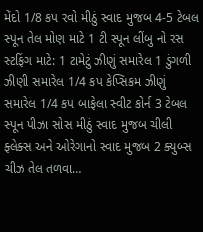મેંદો 1/8 કપ રવો મીઠું સ્વાદ મુજબ 4-5 ટેબલ સ્પૂન તેલ મોણ માટે 1 ટી સ્પૂન લીંબુ નો રસ સ્ટફિંગ માટે: 1 ટામેટું ઝીણું સમારેલ 1 ડુંગળી ઝીણી સમારેલ 1/4 કપ કેપ્સિકમ ઝીણું સમારેલ 1/4 કપ બાફેલા સ્વીટ કોર્ન 3 ટેબલ સ્પૂન પીઝા સોસ મીઠું સ્વાદ મુજબ ચીલી ફ્લેક્સ અને ઓરેગાનો સ્વાદ મુજબ 2 ક્યુબ્સ ચીઝ તેલ તળવા…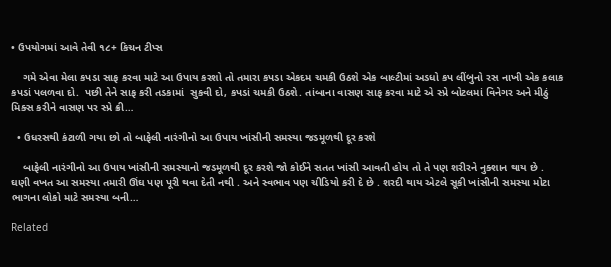• ઉપયોગમાં આવે તેવી ૧૮+ કિચન ટીપ્સ

    ગમે એવા મેલા કપડા સાફ કરવા માટે આ ઉપાય કરશો તો તમારા કપડા એકદમ ચમકી ઉઠશે એક બાલ્ટીમાં અડધો કપ લીંબુનો રસ નાખી એક કલાક કપડાં પલળવા દો.  પછી તેને સાફ કરી તડકામાં  સુકવી દો, કપડાં ચમકી ઉઠશે. તાંબાના વાસણ સાફ કરવા માટે એ સ્પ્રે બોટલમાં વિનેગર અને મીઠું મિક્સ કરીને વાસણ પર સ્પ્રે ક્રી…

  • ઉધરસથી કંટાળી ગયા છો તો બાફેલી નારંગીનો આ ઉપાય ખાંસીની સમસ્યા જડમૂળથી દૂર કરશે

    બાફેલી નારંગીનો આ ઉપાય ખાંસીની સમસ્યાનો જડમૂળથી દૂર કરશે જો કોઈને સતત ખાંસી આવતી હોય તો તે પણ શરીરને નુક્શાન થાય છે . ઘણી વખત આ સમસ્યા તમારી ઊંઘ પણ પૂરી થવા દેતી નથી . અને સ્વભાવ પણ ચીડિયો કરી દે છે . શરદી થાય એટલે સૂકી ખાંસીની સમસ્યા મોટા ભાગના લોકો માટે સમસ્યા બની…

Related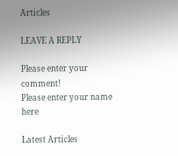Articles

LEAVE A REPLY

Please enter your comment!
Please enter your name here

Latest Articles